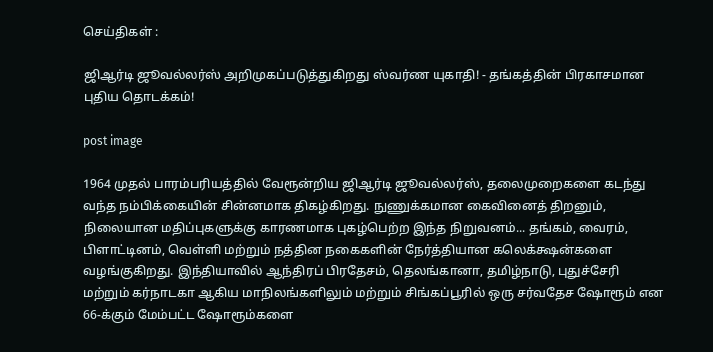செய்திகள் :

ஜிஆர்டி ஜூவல்லர்ஸ் அறிமுகப்படுத்துகிறது ஸ்வர்ண யுகாதி! - தங்கத்தின் பிரகாசமான புதிய தொடக்கம்!

post image

1964 முதல் பாரம்பரியத்தில் வேரூன்றிய ஜிஆர்டி ஜூவல்லர்ஸ், தலைமுறைகளை கடந்து வந்த நம்பிக்கையின் சின்னமாக திகழ்கிறது. நுணுக்கமான கைவினைத் திறனும், நிலையான மதிப்புகளுக்கு காரணமாக புகழ்பெற்ற இந்த நிறுவனம்... தங்கம், வைரம், பிளாட்டினம், வெள்ளி மற்றும் நத்தின நகைகளின் நேர்த்தியான கலெக்க்ஷன்களை வழங்குகிறது. இந்தியாவில் ஆந்திரப் பிரதேசம், தெலங்கானா, தமிழ்நாடு, புதுச்சேரி மற்றும் கர்நாடகா ஆகிய மாநிலங்களிலும் மற்றும் சிங்கப்பூரில் ஒரு சர்வதேச ஷோரூம் என 66-க்கும் மேம்பட்ட ஷோரூம்களை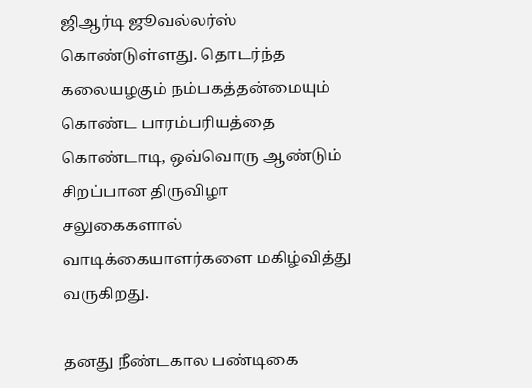ஜிஆர்டி ஜூவல்லர்ஸ் கொண்டுள்ளது. தொடர்ந்த கலையழகும் நம்பகத்தன்மையும் கொண்ட பாரம்பரியத்தை கொண்டாடி, ஒவ்வொரு ஆண்டும் சிறப்பான திருவிழா சலுகைகளால் வாடிக்கையாளர்களை மகிழ்வித்து வருகிறது.

தனது நீண்டகால பண்டிகை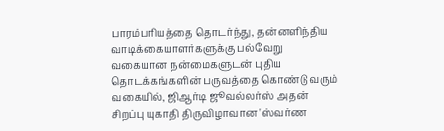பாரம்பரியத்தை தொடர்ந்து, தன்னளிந்திய வாடிக்கையாளர்களுக்கு பல்வேறு வகையான நன்மைகளுடன் புதிய தொடக்கங்களின் பருவத்தை கொண்டு வரும் வகையில், ஜிஆர்டி ஜூவல்லர்ஸ் அதன் சிறப்பு யுகாதி திருவிழாவான 'ஸ்வர்ண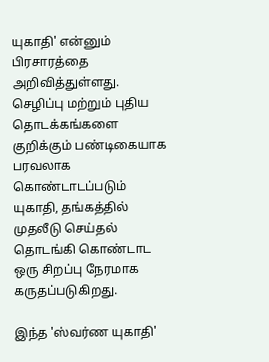யுகாதி' என்னும் பிரசாரத்தை அறிவித்துள்ளது. செழிப்பு மற்றும் புதிய தொடக்கங்களை குறிக்கும் பண்டிகையாக பரவலாக கொண்டாடப்படும் யுகாதி, தங்கத்தில் முதலீடு செய்தல் தொடங்கி கொண்டாட ஒரு சிறப்பு நேரமாக கருதப்படுகிறது.

இந்த 'ஸ்வர்ண யுகாதி'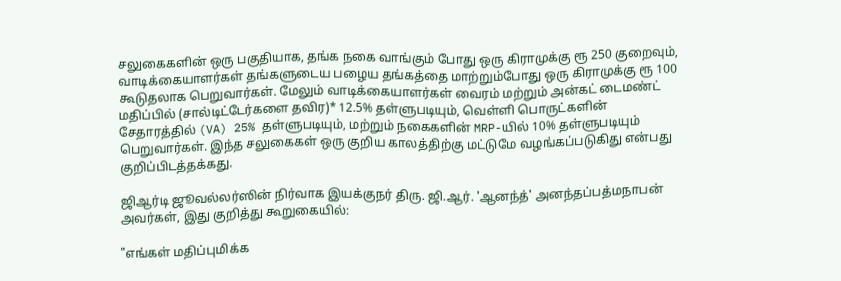சலுகைகளின் ஒரு பகுதியாக, தங்க நகை வாங்கும் போது ஒரு கிராமுக்கு ரூ 250 குறைவும், வாடிக்கையாளர்கள் தங்களுடைய பழைய தங்கத்தை மாற்றும்போது ஒரு கிராமுக்கு ரூ 100 கூடுதலாக பெறுவார்கள். மேலும் வாடிக்கையாளர்கள் வைரம் மற்றும் அன்கட் டைமண்ட் மதிப்பில் (சால்டிட்டேர்களை தவிர)* 12.5% தள்ளுபடியும், வெள்ளி பொருட்களின் சேதாரத்தில் (VA) 25% தள்ளுபடியும், மற்றும் நகைகளின் MRP-யில் 10% தள்ளுபடியும் பெறுவார்கள். இந்த சலுகைகள் ஒரு குறிய காலத்திற்கு மட்டுமே வழங்கப்படுகிது என்பது குறிப்பிடத்தக்கது.

ஜிஆர்டி ஜூவல்லர்ஸின் நிர்வாக இயக்குநர் திரு. ஜி.ஆர். 'ஆனந்த்' அனந்தப்பத்மநாபன் அவர்கள், இது குறித்து கூறுகையில்:

"எங்கள் மதிப்புமிக்க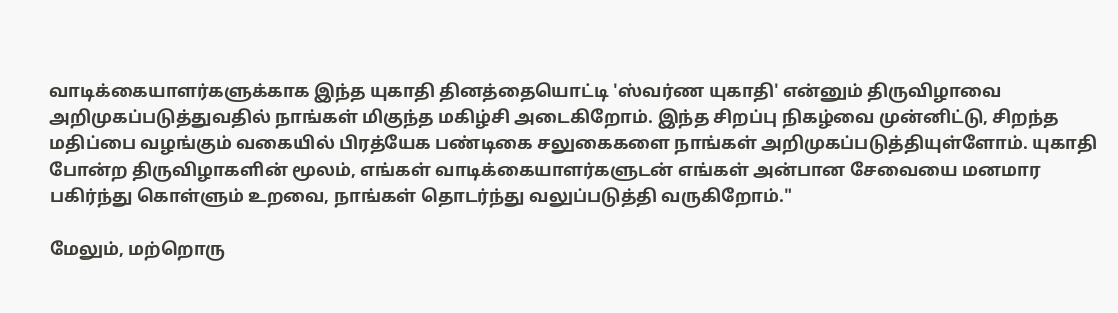வாடிக்கையாளர்களுக்காக இந்த யுகாதி தினத்தையொட்டி 'ஸ்வர்ண யுகாதி' என்னும் திருவிழாவை அறிமுகப்படுத்துவதில் நாங்கள் மிகுந்த மகிழ்சி அடைகிறோம். இந்த சிறப்பு நிகழ்வை முன்னிட்டு, சிறந்த மதிப்பை வழங்கும் வகையில் பிரத்யேக பண்டிகை சலுகைகளை நாங்கள் அறிமுகப்படுத்தியுள்ளோம். யுகாதி போன்ற திருவிழாகளின் மூலம், எங்கள் வாடிக்கையாளர்களுடன் எங்கள் அன்பான சேவையை மனமார பகிர்ந்து கொள்ளும் உறவை, நாங்கள் தொடர்ந்து வலுப்படுத்தி வருகிறோம்."

மேலும், மற்றொரு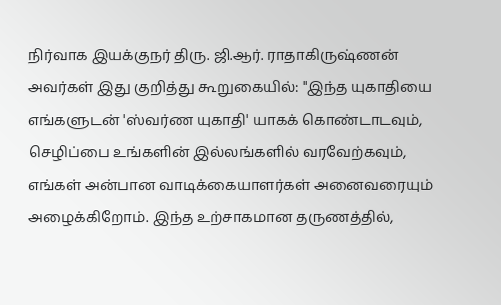நிர்வாக இயக்குநர் திரு. ஜி.ஆர். ராதாகிருஷ்ணன் அவர்கள் இது குறித்து கூறுகையில்: "இந்த யுகாதியை எங்களுடன் 'ஸ்வர்ண யுகாதி' யாகக் கொண்டாடவும், செழிப்பை உங்களின் இல்லங்களில் வரவேற்கவும், எங்கள் அன்பான வாடிக்கையாளர்கள் அனைவரையும் அழைக்கிறோம். இந்த உற்சாகமான தருணத்தில்,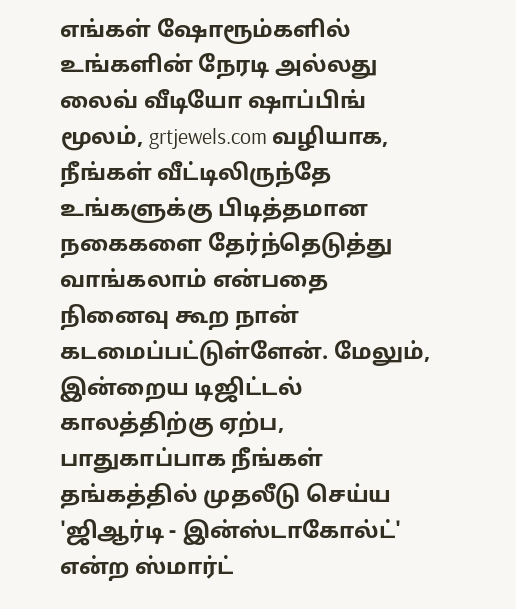எங்கள் ஷோரூம்களில் உங்களின் நேரடி அல்லது லைவ் வீடியோ ஷாப்பிங் மூலம், grtjewels.com வழியாக, நீங்கள் வீட்டிலிருந்தே உங்களுக்கு பிடித்தமான நகைகளை தேர்ந்தெடுத்து வாங்கலாம் என்பதை நினைவு கூற நான் கடமைப்பட்டுள்ளேன். மேலும், இன்றைய டிஜிட்டல் காலத்திற்கு ஏற்ப, பாதுகாப்பாக நீங்கள் தங்கத்தில் முதலீடு செய்ய 'ஜிஆர்டி - இன்ஸ்டாகோல்ட்' என்ற ஸ்மார்ட்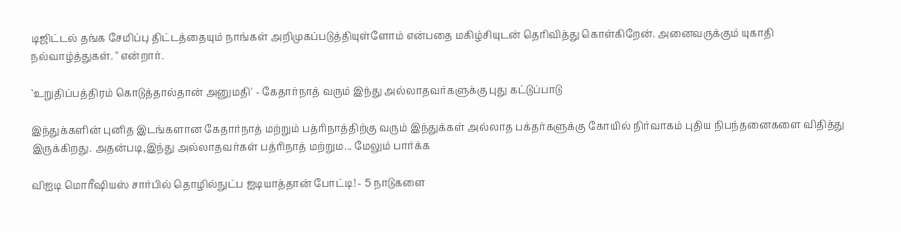டிஜிட்டல் தங்க சேமிப்பு திட்டத்தையும் நாங்கள் அறிமுகப்படுத்தியுள்ளோம் என்பதை மகிழ்சியுடன் தெரிவித்து கொள்கிறேன். அனைவருக்கும் யுகாதி நல்வாழ்த்துகள். " என்றார்.

`உறுதிப்பத்திரம் கொடுத்தால்தான் அனுமதி' - கேதார்நாத் வரும் இந்து அல்லாதவர்களுக்கு புது கட்டுப்பாடு

இந்துக்களின் புனித இடங்களான கேதார்நாத் மற்றும் பத்ரிநாத்திற்கு வரும் இந்துக்கள் அல்லாத பக்தர்களுக்கு கோயில் நிர்வாகம் புதிய நிபந்தனைகளை விதித்து இருக்கிறது. அதன்படி,இந்து அல்லாதவர்கள் பத்ரிநாத் மற்றும... மேலும் பார்க்க

விஐடி மொரீஷியஸ் சார்பில் தொழில்நுட்ப ஐடியாத்தான் போட்டி! - 5 நாடுகளை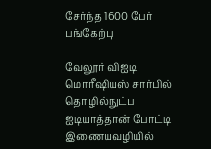சேர்ந்த 1600 பேர் பங்கேற்பு

வேலூர் விஐடி மொரீஷியஸ் சார்பில் தொழில்நுட்ப ஐடியாத்தான் போட்டி இணையவழியில்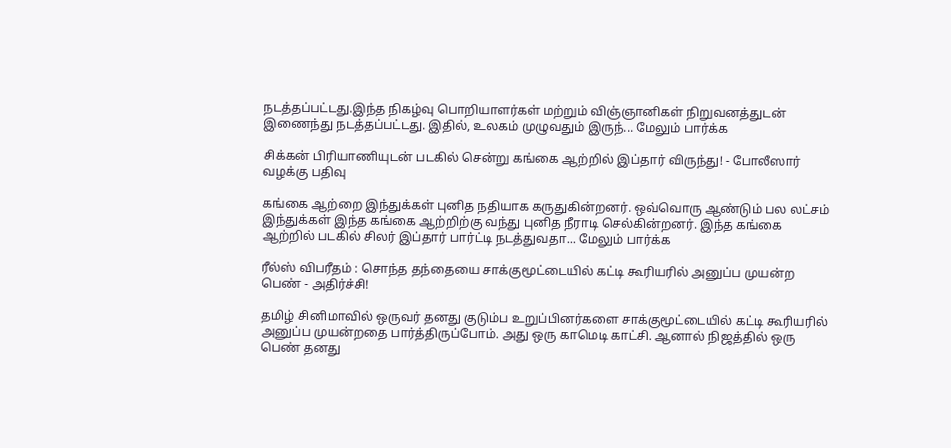நடத்தப்பட்டது.இந்த நிகழ்வு பொறியாளர்கள் மற்றும் விஞ்ஞானிகள் நிறுவனத்துடன் இணைந்து நடத்தப்பட்டது. இதில், உலகம் முழுவதும் இருந்... மேலும் பார்க்க

சிக்கன் பிரியாணியுடன் படகில் சென்று கங்கை ஆற்றில் இப்தார் விருந்து! - போலீஸார் வழக்கு பதிவு

கங்கை ஆற்றை இந்துக்கள் புனித நதியாக கருதுகின்றனர். ஒவ்வொரு ஆண்டும் பல லட்சம் இந்துக்கள் இந்த கங்கை ஆற்றிற்கு வந்து புனித நீராடி செல்கின்றனர். இந்த கங்கை ஆற்றில் படகில் சிலர் இப்தார் பார்ட்டி நடத்துவதா... மேலும் பார்க்க

ரீல்ஸ் விபரீதம் : சொந்த தந்தையை சாக்குமூட்டையில் கட்டி கூரியரில் அனுப்ப முயன்ற பெண் - அதிர்ச்சி!

தமிழ் சினிமாவில் ஒருவர் தனது குடும்ப உறுப்பினர்களை சாக்குமூட்டையில் கட்டி கூரியரில் அனுப்ப முயன்றதை பார்த்திருப்போம். அது ஒரு காமெடி காட்சி. ஆனால் நிஜத்தில் ஒரு பெண் தனது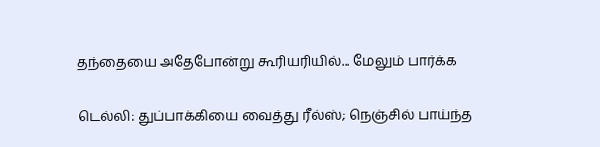தந்தையை அதேபோன்று கூரியரியில்... மேலும் பார்க்க

டெல்லி: துப்பாக்கியை வைத்து ரீல்ஸ்; நெஞ்சில் பாய்ந்த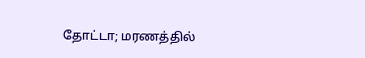தோட்டா; மரணத்தில்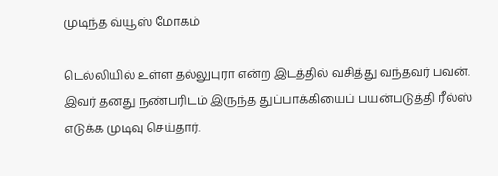முடிந்த வ்யூஸ் மோகம்

டெல்லியில் உள்ள தல்லுபுரா என்ற இடத்தில் வசித்து வந்தவர் பவன். இவர் தனது நண்பரிடம் இருந்த துப்பாக்கியைப் பயன்படுத்தி ரீல்ஸ் எடுக்க முடிவு செய்தார்.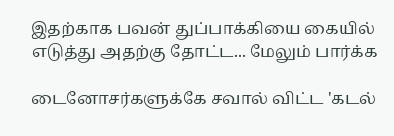இதற்காக பவன் துப்பாக்கியை கையில் எடுத்து அதற்கு தோட்ட... மேலும் பார்க்க

டைனோசர்களுக்கே சவால் விட்ட 'கடல்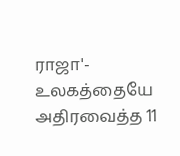ராஜா'- உலகத்தையே அதிரவைத்த 11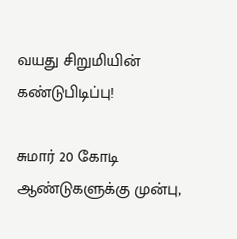வயது சிறுமியின் கண்டுபிடிப்பு!

சுமார் 20 கோடி ஆண்டுகளுக்கு முன்பு,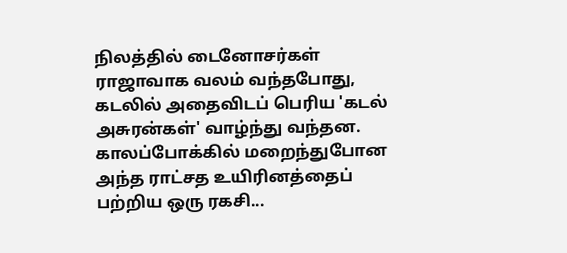நிலத்தில் டைனோசர்கள் ராஜாவாக வலம் வந்தபோது, கடலில் அதைவிடப் பெரிய 'கடல் அசுரன்கள்' வாழ்ந்து வந்தன. காலப்போக்கில் மறைந்துபோன அந்த ராட்சத உயிரினத்தைப் பற்றிய ஒரு ரகசி...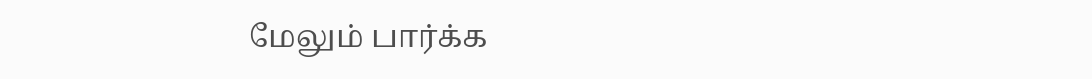மேலும் பார்க்க